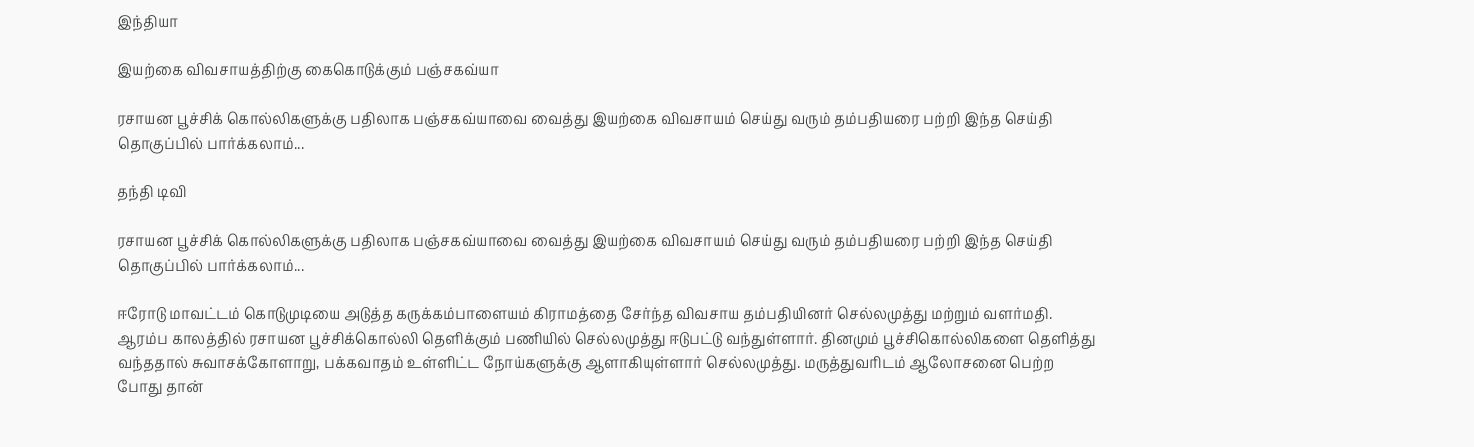இந்தியா

இயற்கை விவசாயத்திற்கு கைகொடுக்கும் பஞ்சகவ்யா

ரசாயன பூச்சிக் கொல்லிகளுக்கு பதிலாக பஞ்சகவ்யாவை வைத்து இயற்கை விவசாயம் செய்து வரும் தம்பதியரை பற்றி இந்த செய்தி தொகுப்பில் பார்க்கலாம்...

தந்தி டிவி

ரசாயன பூச்சிக் கொல்லிகளுக்கு பதிலாக பஞ்சகவ்யாவை வைத்து இயற்கை விவசாயம் செய்து வரும் தம்பதியரை பற்றி இந்த செய்தி தொகுப்பில் பார்க்கலாம்...

ஈரோடு மாவட்டம் கொடுமுடியை அடுத்த கருக்கம்பாளையம் கிராமத்தை சேர்ந்த விவசாய தம்பதியினர் செல்லமுத்து மற்றும் வளர்மதி. ஆரம்ப காலத்தில் ரசாயன பூச்சிக்கொல்லி தெளிக்கும் பணியில் செல்லமுத்து ஈடுபட்டு வந்துள்ளார். தினமும் பூச்சிகொல்லிகளை தெளித்து வந்ததால் சுவாசக்கோளாறு, பக்கவாதம் உள்ளிட்ட நோய்களுக்கு ஆளாகியுள்ளார் செல்லமுத்து. மருத்துவரிடம் ஆலோசனை பெற்ற போது தான்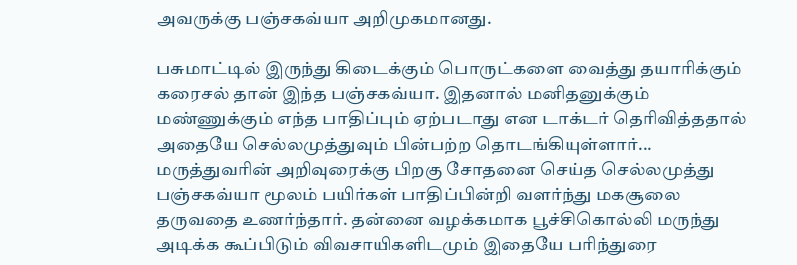அவருக்கு பஞ்சகவ்யா அறிமுகமானது.

பசுமாட்டில் இருந்து கிடைக்கும் பொருட்களை வைத்து தயாரிக்கும் கரைசல் தான் இந்த பஞ்சகவ்யா. இதனால் மனிதனுக்கும் மண்ணுக்கும் எந்த பாதிப்பும் ஏற்படாது என டாக்டர் தெரிவித்ததால் அதையே செல்லமுத்துவும் பின்பற்ற தொடங்கியுள்ளார்... மருத்துவரின் அறிவுரைக்கு பிறகு சோதனை செய்த செல்லமுத்து பஞ்சகவ்யா மூலம் பயிர்கள் பாதிப்பின்றி வளர்ந்து மகசூலை தருவதை உணர்ந்தார். தன்னை வழக்கமாக பூச்சிகொல்லி மருந்து அடிக்க கூப்பிடும் விவசாயிகளிடமும் இதையே பரிந்துரை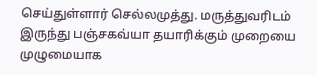செய்துள்ளார் செல்லமுத்து. மருத்துவரிடம் இருந்து பஞ்சகவ்யா தயாரிக்கும் முறையை முழுமையாக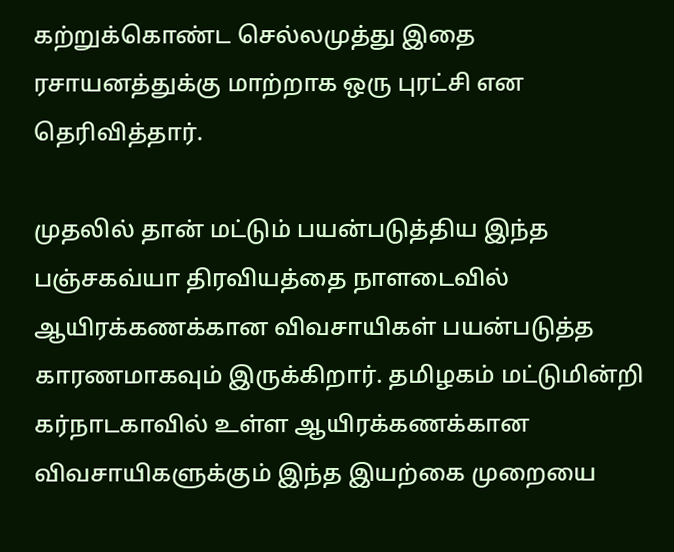கற்றுக்கொண்ட செல்லமுத்து இதை ரசாயனத்துக்கு மாற்றாக ஒரு புரட்சி என தெரிவித்தார்.

முதலில் தான் மட்டும் பயன்படுத்திய இந்த பஞ்சகவ்யா திரவியத்தை நாளடைவில் ஆயிரக்கணக்கான விவசாயிகள் பயன்படுத்த காரணமாகவும் இருக்கிறார். தமிழகம் மட்டுமின்றி கர்நாடகாவில் உள்ள ஆயிரக்கணக்கான விவசாயிகளுக்கும் இந்த இயற்கை முறையை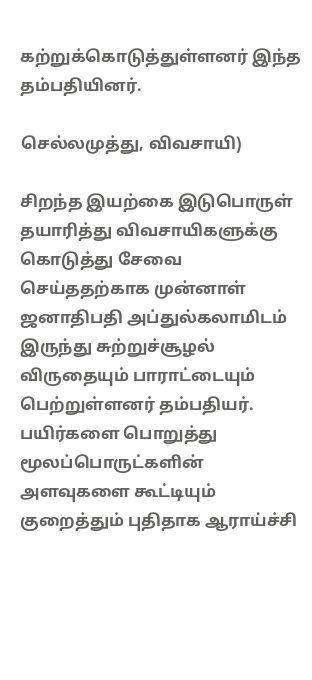கற்றுக்கொடுத்துள்ளனர் இந்த தம்பதியினர்.

செல்லமுத்து, விவசாயி)

சிறந்த இயற்கை இடுபொருள் தயாரித்து விவசாயிகளுக்கு கொடுத்து சேவை செய்ததற்காக முன்னாள் ஜனாதிபதி அப்துல்கலாமிடம் இருந்து சுற்றுச்சூழல் விருதையும் பாராட்டையும் பெற்றுள்ளனர் தம்பதியர். பயிர்களை பொறுத்து மூலப்பொருட்களின் அளவுகளை கூட்டியும் குறைத்தும் புதிதாக ஆராய்ச்சி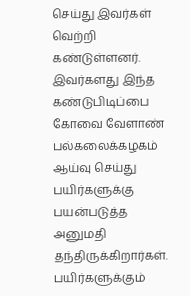செய்து இவர்கள் வெற்றி கண்டுள்ளனர். இவர்களது இந்த கண்டுபிடிப்பை கோவை வேளாண் பல்கலைக்கழகம் ஆய்வு செய்து பயிர்களுக்கு பயன்படுத்த அனுமதி தந்திருக்கிறார்கள். பயிர்களுக்கும்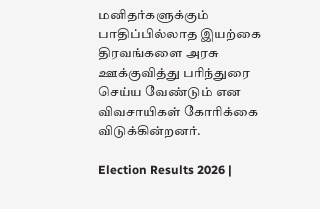மனிதர்களுக்கும் பாதிப்பில்லாத இயற்கை திரவங்களை அரசு ஊக்குவித்து பரிந்துரை செய்ய வேண்டும் என விவசாயிகள் கோரிக்கை விடுக்கின்றனர்.

Election Results 2026 |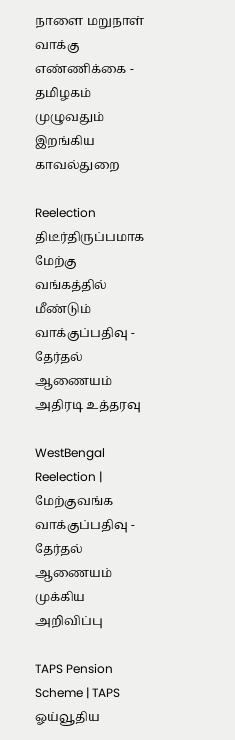நாளை மறுநாள் வாக்கு எண்ணிக்கை - தமிழகம் முழுவதும் இறங்கிய காவல்துறை

Reelection திடீர்திருப்பமாக மேற்கு வங்கத்தில் மீண்டும் வாக்குப்பதிவு - தேர்தல் ஆணையம் அதிரடி உத்தரவு

WestBengal Reelection | மேற்குவங்க வாக்குப்பதிவு - தேர்தல் ஆணையம் முக்கிய அறிவிப்பு

TAPS Pension Scheme | TAPS ஓய்வூதிய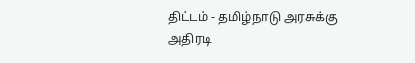திட்டம் - தமிழ்நாடு அரசுக்கு அதிரடி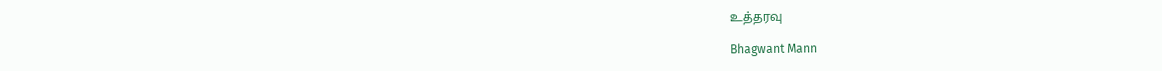உத்தரவு

Bhagwant Mann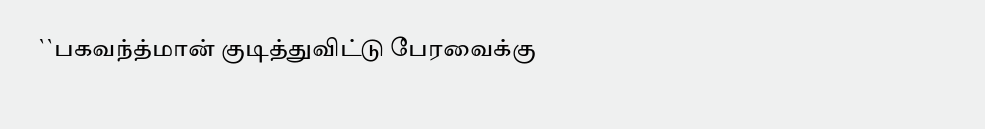``பகவந்த்மான் குடித்துவிட்டு பேரவைக்கு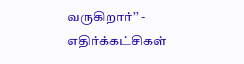வருகிறார்’’ - எதிர்க்கட்சிகள்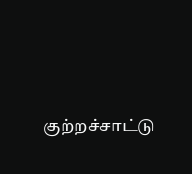குற்றச்சாட்டு